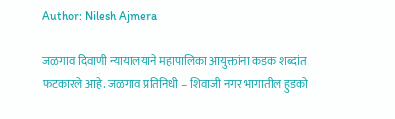Author: Nilesh Ajmera

जळगाव दिवाणी न्यायालयाने महापालिका आयुक्तांना कडक शब्दांत फटकारले आहे. जळगाव प्रतिनिधी – शिवाजी नगर भागातील हुडको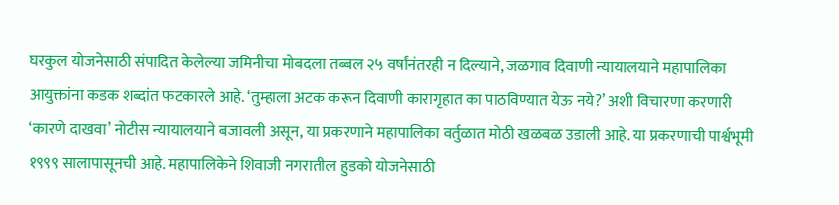घरकुल योजनेसाठी संपादित केलेल्या जमिनीचा मोबदला तब्बल २५ वर्षांनंतरही न दिल्याने, जळगाव दिवाणी न्यायालयाने महापालिका आयुक्तांना कडक शब्दांत फटकारले आहे. ‘तुम्हाला अटक करून दिवाणी कारागृहात का पाठविण्यात येऊ नये?’ अशी विचारणा करणारी ‘कारणे दाखवा’ नोटीस न्यायालयाने बजावली असून, या प्रकरणाने महापालिका वर्तुळात मोठी खळबळ उडाली आहे. या प्रकरणाची पार्श्वभूमी १९९९ सालापासूनची आहे. महापालिकेने शिवाजी नगरातील हुडको योजनेसाठी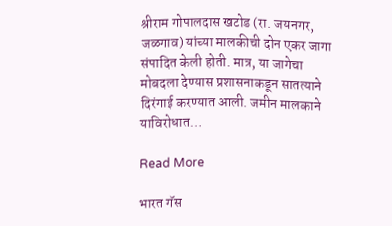श्रीराम गोपालदास खटोड (रा. जयनगर, जळगाव) यांच्या मालकीची दोन एकर जागा संपादित केली होती. मात्र, या जागेचा मोबदला देण्यास प्रशासनाकडून सातत्याने दिरंगाई करण्यात आली. जमीन मालकाने याविरोधात…

Read More

भारत गॅस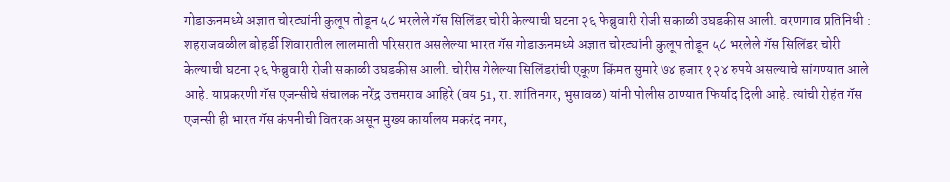गोडाऊनमध्ये अज्ञात चोरट्यांनी कुलूप तोडून ५८ भरलेले गॅस सिलिंडर चोरी केल्याची घटना २६ फेब्रुवारी रोजी सकाळी उघडकीस आली. वरणगाव प्रतिनिधी : शहराजवळील बोहर्डी शिवारातील लालमाती परिसरात असलेल्या भारत गॅस गोडाऊनमध्ये अज्ञात चोरट्यांनी कुलूप तोडून ५८ भरलेले गॅस सिलिंडर चोरी केल्याची घटना २६ फेब्रुवारी रोजी सकाळी उघडकीस आली. चोरीस गेलेल्या सिलिंडरांची एकूण किंमत सुमारे ७४ हजार १२४ रुपये असल्याचे सांगण्यात आले आहे. याप्रकरणी गॅस एजन्सीचे संचालक नरेंद्र उत्तमराव आहिरे (वय 51, रा. शांतिनगर, भुसावळ) यांनी पोलीस ठाण्यात फिर्याद दिली आहे. त्यांची रोहंत गॅस एजन्सी ही भारत गॅस कंपनीची वितरक असून मुख्य कार्यालय मकरंद नगर,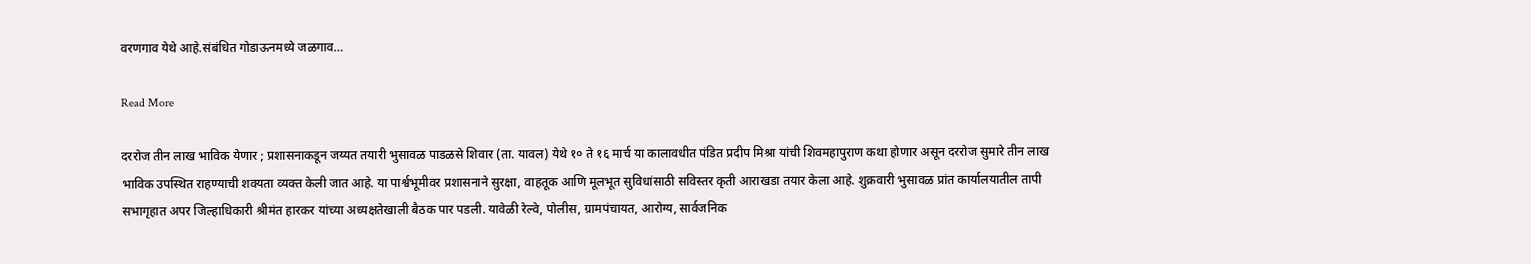वरणगाव येथे आहे.संबंधित गोडाऊनमध्ये जळगाव…

Read More

दररोज तीन लाख भाविक येणार ; प्रशासनाकडून जय्यत तयारी भुसावळ पाडळसे शिवार (ता. यावल) येथे १० ते १६ मार्च या कालावधीत पंडित प्रदीप मिश्रा यांची शिवमहापुराण कथा होणार असून दररोज सुमारे तीन लाख भाविक उपस्थित राहण्याची शक्यता व्यक्त केली जात आहे. या पार्श्वभूमीवर प्रशासनाने सुरक्षा, वाहतूक आणि मूलभूत सुविधांसाठी सविस्तर कृती आराखडा तयार केला आहे. शुक्रवारी भुसावळ प्रांत कार्यालयातील तापी सभागृहात अपर जिल्हाधिकारी श्रीमंत हारकर यांच्या अध्यक्षतेखाली बैठक पार पडली. यावेळी रेल्वे, पोलीस, ग्रामपंचायत, आरोग्य, सार्वजनिक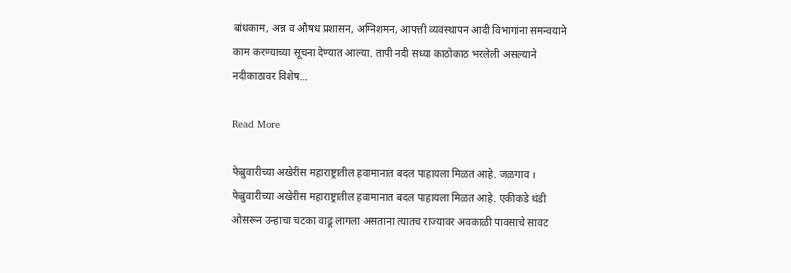बांधकाम, अन्न व औषध प्रशासन, अग्निशमन, आपत्ती व्यवस्थापन आदी विभागांना समन्वयाने काम करण्याच्या सूचना देण्यात आल्या. तापी नदी सध्या काठोकाठ भरलेली असल्याने नदीकाठावर विशेष…

Read More

फेब्रुवारीच्या अखेरीस महाराष्ट्रातील हवामानात बदल पाहायला मिळत आहे. जळगाव । फेब्रुवारीच्या अखेरीस महाराष्ट्रातील हवामानात बदल पाहायला मिळत आहे. एकीकडे थंडी ओसरून उन्हाचा चटका वाढू लागला असताना त्यातच राज्यावर अवकाळी पावसाचे सावट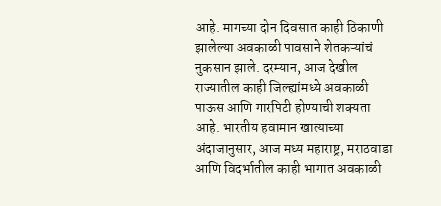आहे. मागच्या दोन दिवसात काही ठिकाणी झालेल्या अवकाळी पावसाने शेतकऱ्यांचं नुकसान झाले. दरम्यान, आज देखील राज्यातील काही जिल्ह्यांमध्ये अवकाळी पाऊस आणि गारपिटी होण्याची शक्यता आहे. भारतीय हवामान खात्याच्या अंदाजानुसार, आज मध्य महाराष्ट्र, मराठवाडा आणि विदर्भातील काही भागात अवकाळी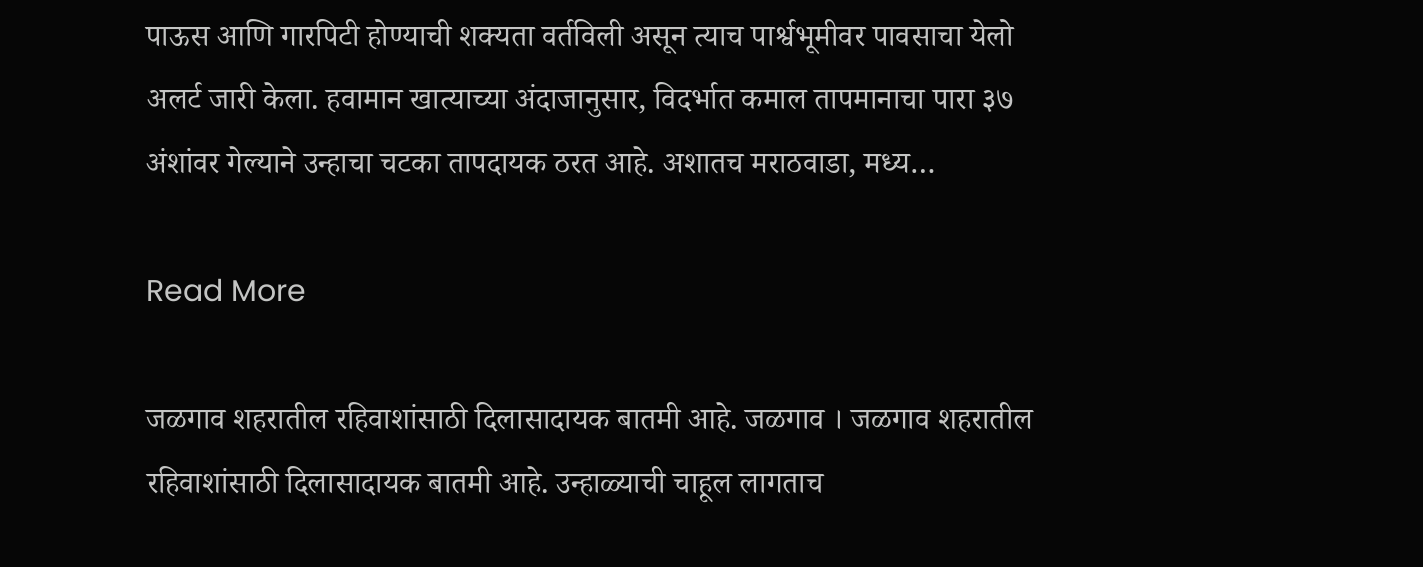पाऊस आणि गारपिटी होण्याची शक्यता वर्तविली असून त्याच पार्श्वभूमीवर पावसाचा येलो अलर्ट जारी केला. हवामान खात्याच्या अंदाजानुसार, विदर्भात कमाल तापमानाचा पारा ३७ अंशांवर गेल्याने उन्हाचा चटका तापदायक ठरत आहे. अशातच मराठवाडा, मध्य…

Read More

जळगाव शहरातील रहिवाशांसाठी दिलासादायक बातमी आहे. जळगाव । जळगाव शहरातील रहिवाशांसाठी दिलासादायक बातमी आहे. उन्हाळ्याची चाहूल लागताच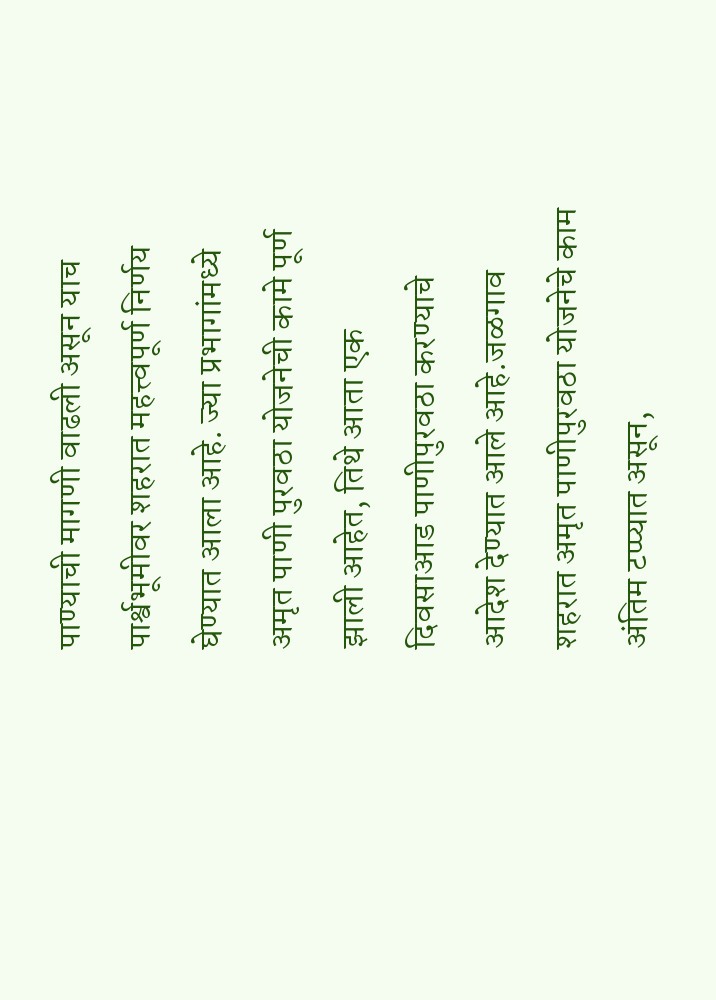पाण्याची मागणी वाढली असून याच पार्श्वभूमीवर शहरात महत्त्वपूर्ण निर्णय घेण्यात आला आहे. ज्या प्रभागांमध्ये अमृत पाणी पुरवठा योजनेची कामे पूर्ण झाली आहेत, तिथे आता एक दिवसाआड पाणीपुरवठा करण्याचे आदेश देण्यात आले आहे.जळगाव शहरात अमृत पाणीपुरवठा योजनेचे काम अंतिम टप्प्यात असून,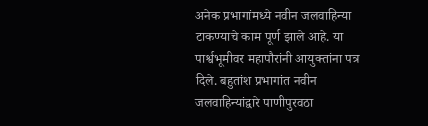अनेक प्रभागांमध्ये नवीन जलवाहिन्या टाकण्याचे काम पूर्ण झाले आहे. या पार्श्वभूमीवर महापौरांनी आयुक्तांना पत्र दिले. बहुतांश प्रभागांत नवीन जलवाहिन्यांद्वारे पाणीपुरवठा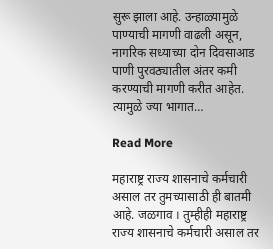सुरू झाला आहे. उन्हाळ्यामुळे पाण्याची मागणी वाढली असून, नागरिक सध्याच्या दोन दिवसाआड पाणी पुरवठ्यातील अंतर कमी करण्याची मागणी करीत आहेत. त्यामुळे ज्या भागात…

Read More

महाराष्ट्र राज्य शासनाचे कर्मचारी असाल तर तुमच्यासाठी ही बातमी आहे. जळगाव । तुम्हीही महाराष्ट्र राज्य शासनाचे कर्मचारी असाल तर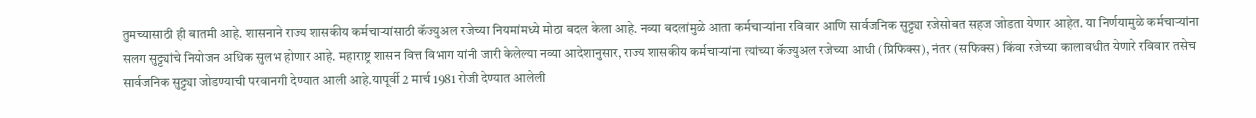तुमच्यासाठी ही बातमी आहे. शासनाने राज्य शासकीय कर्मचाऱ्यांसाठी कॅज्युअल रजेच्या नियमांमध्ये मोठा बदल केला आहे. नव्या बदलांमुळे आता कर्मचाऱ्यांना रविवार आणि सार्वजनिक सुट्ट्या रजेसोबत सहज जोडता येणार आहेत. या निर्णयामुळे कर्मचाऱ्यांना सलग सुट्ट्यांचे नियोजन अधिक सुलभ होणार आहे. महाराष्ट्र शासन वित्त विभाग यांनी जारी केलेल्या नव्या आदेशानुसार, राज्य शासकीय कर्मचाऱ्यांना त्यांच्या कॅज्युअल रजेच्या आधी (प्रिफिक्स), नंतर (सफिक्स) किंवा रजेच्या कालावधीत येणारे रविवार तसेच सार्वजनिक सुट्ट्या जोडण्याची परवानगी देण्यात आली आहे.यापूर्वी 2 मार्च 1981 रोजी देण्यात आलेली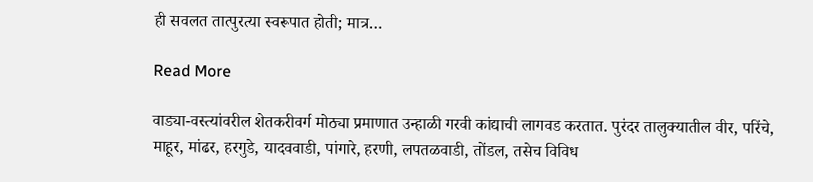ही सवलत तात्पुरत्या स्वरूपात होती; मात्र…

Read More

वाड्या-वस्त्यांवरील शेतकरीवर्ग मोठ्या प्रमाणात उन्हाळी गरवी कांद्याची लागवड करतात. पुरंदर तालुक्यातील वीर, परिंचे, माहूर, मांढर, हरगुडे, यादववाडी, पांगारे, हरणी, लपतळवाडी, तोंडल, तसेच विविध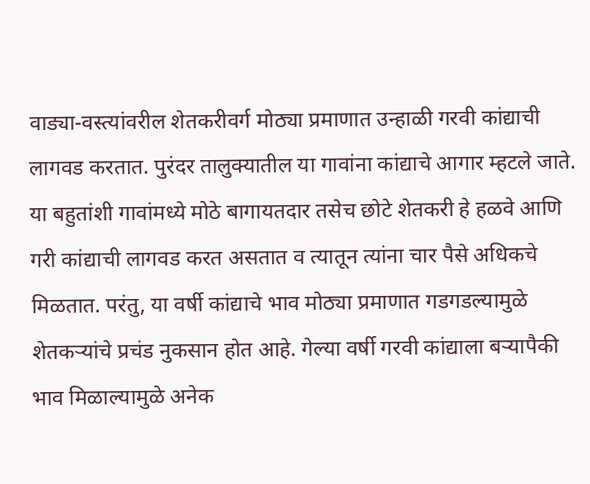वाड्या-वस्त्यांवरील शेतकरीवर्ग मोठ्या प्रमाणात उन्हाळी गरवी कांद्याची लागवड करतात. पुरंदर तालुक्यातील या गावांना कांद्याचे आगार म्हटले जाते. या बहुतांशी गावांमध्ये मोठे बागायतदार तसेच छोटे शेतकरी हे हळवे आणि गरी कांद्याची लागवड करत असतात व त्यातून त्यांना चार पैसे अधिकचे मिळतात. परंतु, या वर्षी कांद्याचे भाव मोठ्या प्रमाणात गडगडल्यामुळे शेतकऱ्यांचे प्रचंड नुकसान होत आहे. गेल्या वर्षी गरवी कांद्याला बऱ्यापैकी भाव मिळाल्यामुळे अनेक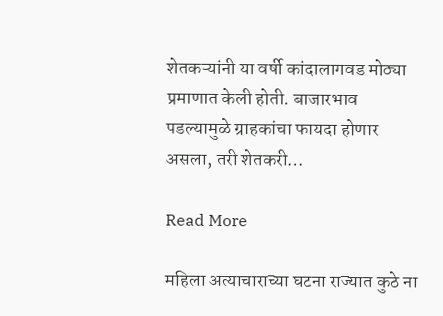शेतकऱ्यांनी या वर्षी कांदालागवड मोठ्या प्रमाणात केली होती. बाजारभाव पडल्यामुळे ग्राहकांचा फायदा होणार असला, तरी शेतकरी…

Read More

महिला अत्याचाराच्या घटना राज्यात कुठे ना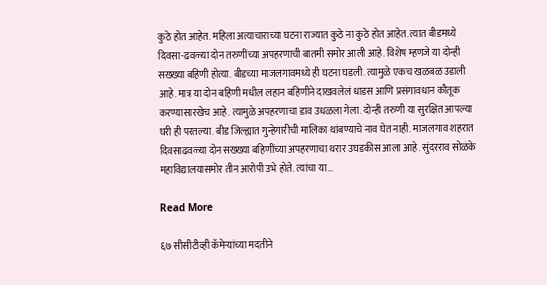कुठे होत आहेत. महिला अत्याचाराच्या घटना राज्यात कुठे ना कुठे होत आहेत. त्यात बीडमध्ये दिवसा-ढवळ्या दोन तरुणींच्या अपहरणाची बातमी समोर आली आहे. विशेष म्हणजे या दोन्ही सख्ख्या बहिणी होत्या. बीडच्या माजलगावमध्ये ही घटना घडली. त्यामुळे एकच खळबळ उडाली आहे. मात्र या दोन बहिणी मधील लहान बहिणीने दाखवलेलं धाडस आणि प्रसंगावधान कौतूक करण्यासारखेच आहे. त्यामुळे अपहरणाचा डाव उधळला गेला. दोन्ही तरुणी या सुरक्षित आपल्या घरी ही परतल्या. बीड जिल्ह्यात गुन्हेगारीची मालिका थांबण्याचे नाव घेत नाही. माजलगाव शहरात दिवसाढवळ्या दोन सख्ख्या बहिणींच्या अपहरणाचा थरार उघडकीस आला आहे. सुंदरराव सोळंके महाविद्यालयासमोर तीन आरोपी उभे होते. त्यांचा या…

Read More

६७ सीसीटीव्ही कॅमेऱ्यांच्या मदतीने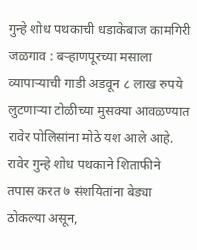गुन्हे शोध पथकाची धडाकेबाज कामगिरी जळगाव : बऱ्हाणपूरच्या मसाला व्यापाऱ्याची गाडी अडवून ८ लाख रुपये लुटणाऱ्या टोळीच्या मुसक्या आवळण्यात रावेर पोलिसांना मोठे यश आले आहे. रावेर गुन्हे शोध पथकाने शिताफीने तपास करत ७ संशयितांना बेड्या ठोकल्या असून,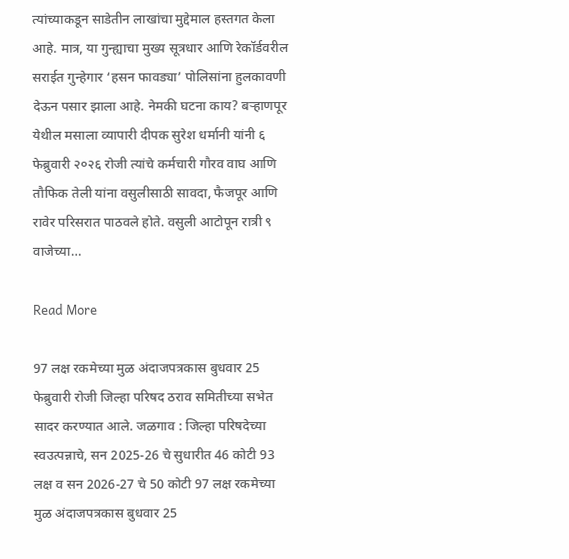त्यांच्याकडून साडेतीन लाखांचा मुद्देमाल हस्तगत केला आहे. मात्र, या गुन्ह्याचा मुख्य सूत्रधार आणि रेकॉर्डवरील सराईत गुन्हेगार ‘हसन फावड्या’ पोलिसांना हुलकावणी देऊन पसार झाला आहे. नेमकी घटना काय? बऱ्हाणपूर येथील मसाला व्यापारी दीपक सुरेश धर्मानी यांनी ६ फेब्रुवारी २०२६ रोजी त्यांचे कर्मचारी गौरव वाघ आणि तौफिक तेली यांना वसुलीसाठी सावदा, फैजपूर आणि रावेर परिसरात पाठवले होते. वसुली आटोपून रात्री ९ वाजेच्या…

Read More

97 लक्ष रकमेच्या मुळ अंदाजपत्रकास बुधवार 25 फेब्रुवारी रोजी जिल्हा परिषद ठराव समितीच्या सभेत सादर करण्यात आले. जळगाव : जिल्हा परिषदेच्या स्वउत्पन्नाचे, सन 2025-26 चे सुधारीत 46 कोटी 93 लक्ष व सन 2026-27 चे 50 कोटी 97 लक्ष रकमेच्या मुळ अंदाजपत्रकास बुधवार 25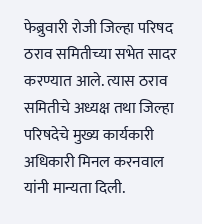फेब्रुवारी रोजी जिल्हा परिषद ठराव समितीच्या सभेत सादर करण्यात आले. त्यास ठराव समितीचे अध्यक्ष तथा जिल्हा परिषदेचे मुख्य कार्यकारी अधिकारी मिनल करनवाल यांनी मान्यता दिली.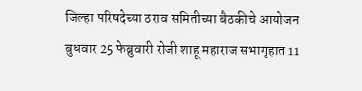जिल्हा परिषदेच्या ठराव समितीच्या बैठकीचे आयोजन बुधवार 25 फेब्रुवारी रोजी शाहू महाराज सभागृहात 11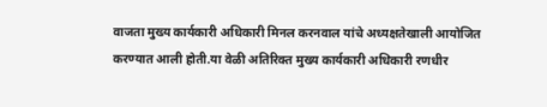वाजता मुख्य कार्यकारी अधिकारी मिनल करनवाल यांचे अध्यक्षतेखाली आयोजित करण्यात आली होती.या वेळी अतिरिक्त मुख्य कार्यकारी अधिकारी रणधीर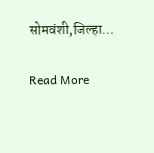सोमवंशी,जिल्हा…

Read More